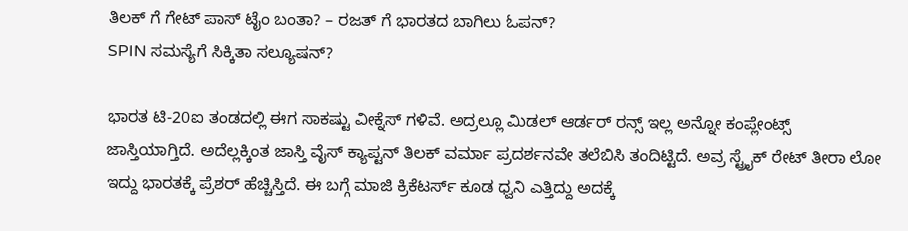ತಿಲಕ್ ಗೆ ಗೇಟ್ ಪಾಸ್ ಟೈಂ ಬಂತಾ? – ರಜತ್ ಗೆ ಭಾರತದ ಬಾಗಿಲು ಓಪನ್?
SPIN ಸಮಸ್ಯೆಗೆ ಸಿಕ್ಕಿತಾ ಸಲ್ಯೂಷನ್?

ಭಾರತ ಟಿ-20ಐ ತಂಡದಲ್ಲಿ ಈಗ ಸಾಕಷ್ಟು ವೀಕ್ನೆಸ್ ಗಳಿವೆ. ಅದ್ರಲ್ಲೂ ಮಿಡಲ್ ಆರ್ಡರ್ ರನ್ಸ್ ಇಲ್ಲ ಅನ್ನೋ ಕಂಪ್ಲೇಂಟ್ಸ್ ಜಾಸ್ತಿಯಾಗ್ತಿದೆ. ಅದೆಲ್ಲಕ್ಕಿಂತ ಜಾಸ್ತಿ ವೈಸ್ ಕ್ಯಾಪ್ಟನ್ ತಿಲಕ್ ವರ್ಮಾ ಪ್ರದರ್ಶನವೇ ತಲೆಬಿಸಿ ತಂದಿಟ್ಟಿದೆ. ಅವ್ರ ಸ್ಟ್ರೈಕ್ ರೇಟ್ ತೀರಾ ಲೋ ಇದ್ದು ಭಾರತಕ್ಕೆ ಪ್ರೆಶರ್ ಹೆಚ್ಚಿಸ್ತಿದೆ. ಈ ಬಗ್ಗೆ ಮಾಜಿ ಕ್ರಿಕೆಟರ್ಸ್ ಕೂಡ ಧ್ವನಿ ಎತ್ತಿದ್ದು ಅದಕ್ಕೆ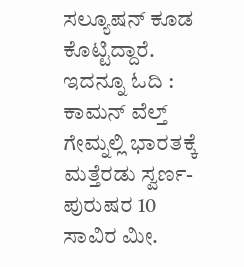ಸಲ್ಯೂಷನ್ ಕೂಡ ಕೊಟ್ಟಿದ್ದಾರೆ.
ಇದನ್ನೂ ಓದಿ : ಕಾಮನ್ ವೆಲ್ತ್ ಗೇಮ್ನಲ್ಲಿ ಭಾರತಕ್ಕೆ ಮತ್ತೆರಡು ಸ್ವರ್ಣ- ಪುರುಷರ 10 ಸಾವಿರ ಮೀ.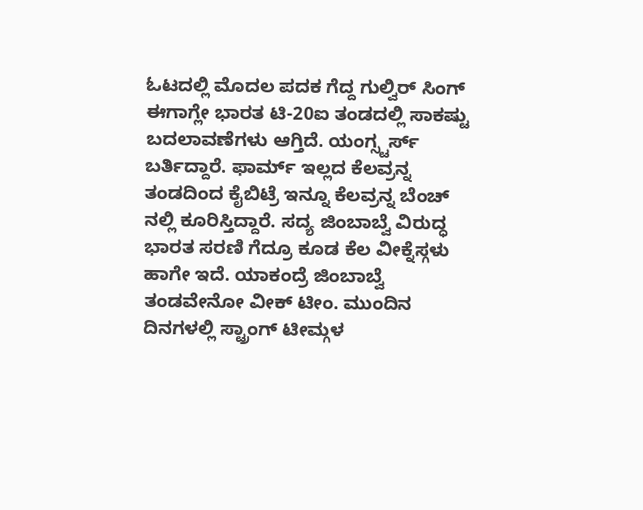ಓಟದಲ್ಲಿ ಮೊದಲ ಪದಕ ಗೆದ್ದ ಗುಲ್ವಿರ್ ಸಿಂಗ್
ಈಗಾಗ್ಲೇ ಭಾರತ ಟಿ-20ಐ ತಂಡದಲ್ಲಿ ಸಾಕಷ್ಟು ಬದಲಾವಣೆಗಳು ಆಗ್ತಿದೆ. ಯಂಗ್ಸ್ಟರ್ಸ್ ಬರ್ತಿದ್ದಾರೆ. ಫಾರ್ಮ್ ಇಲ್ಲದ ಕೆಲವ್ರನ್ನ ತಂಡದಿಂದ ಕೈಬಿಟ್ರೆ ಇನ್ನೂ ಕೆಲವ್ರನ್ನ ಬೆಂಚ್ ನಲ್ಲಿ ಕೂರಿಸ್ತಿದ್ದಾರೆ. ಸದ್ಯ ಜಿಂಬಾಬ್ವೆ ವಿರುದ್ಧ ಭಾರತ ಸರಣಿ ಗೆದ್ರೂ ಕೂಡ ಕೆಲ ವೀಕ್ನೆಸ್ಗಳು ಹಾಗೇ ಇದೆ. ಯಾಕಂದ್ರೆ ಜಿಂಬಾಬ್ವೆ ತಂಡವೇನೋ ವೀಕ್ ಟೀಂ. ಮುಂದಿನ ದಿನಗಳಲ್ಲಿ ಸ್ಟ್ರಾಂಗ್ ಟೀಮ್ಗಳ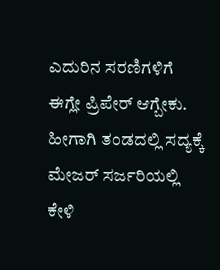ಎದುರಿನ ಸರಣಿಗಳಿಗೆ ಈಗ್ಲೇ ಪ್ರಿಪೇರ್ ಆಗ್ಬೇಕು. ಹೀಗಾಗಿ ತಂಡದಲ್ಲಿ ಸದ್ಯಕ್ಕೆ ಮೇಜರ್ ಸರ್ಜರಿಯಲ್ಲಿ ಕೇಳಿ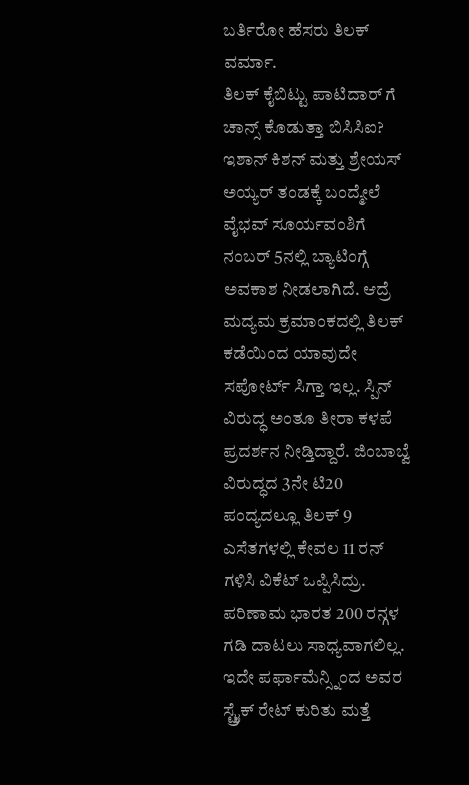ಬರ್ತಿರೋ ಹೆಸರು ತಿಲಕ್ ವರ್ಮಾ.
ತಿಲಕ್ ಕೈಬಿಟ್ಟು ಪಾಟಿದಾರ್ ಗೆ ಚಾನ್ಸ್ ಕೊಡುತ್ತಾ ಬಿಸಿಸಿಐ?
ಇಶಾನ್ ಕಿಶನ್ ಮತ್ತು ಶ್ರೇಯಸ್ ಅಯ್ಯರ್ ತಂಡಕ್ಕೆ ಬಂದ್ಮೇಲೆ ವೈಭವ್ ಸೂರ್ಯವಂಶಿಗೆ ನಂಬರ್ 5ನಲ್ಲಿ ಬ್ಯಾಟಿಂಗ್ಗೆ ಅವಕಾಶ ನೀಡಲಾಗಿದೆ. ಆದ್ರೆ ಮದ್ಯಮ ಕ್ರಮಾಂಕದಲ್ಲಿ ತಿಲಕ್ ಕಡೆಯಿಂದ ಯಾವುದೇ ಸಪೋರ್ಟ್ ಸಿಗ್ತಾ ಇಲ್ಲ. ಸ್ಪಿನ್ ವಿರುದ್ಧ ಅಂತೂ ತೀರಾ ಕಳಪೆ ಪ್ರದರ್ಶನ ನೀಡ್ತಿದ್ದಾರೆ. ಜಿಂಬಾಬ್ವೆ ವಿರುದ್ಧದ 3ನೇ ಟಿ20 ಪಂದ್ಯದಲ್ಲೂ ತಿಲಕ್ 9 ಎಸೆತಗಳಲ್ಲಿ ಕೇವಲ 11 ರನ್ ಗಳಿಸಿ ವಿಕೆಟ್ ಒಪ್ಪಿಸಿದ್ರು. ಪರಿಣಾಮ ಭಾರತ 200 ರನ್ಗಳ ಗಡಿ ದಾಟಲು ಸಾಧ್ಯವಾಗಲಿಲ್ಲ. ಇದೇ ಪರ್ಫಾಮೆನ್ಸ್ನಿಂದ ಅವರ ಸ್ಟ್ರೈಕ್ ರೇಟ್ ಕುರಿತು ಮತ್ತೆ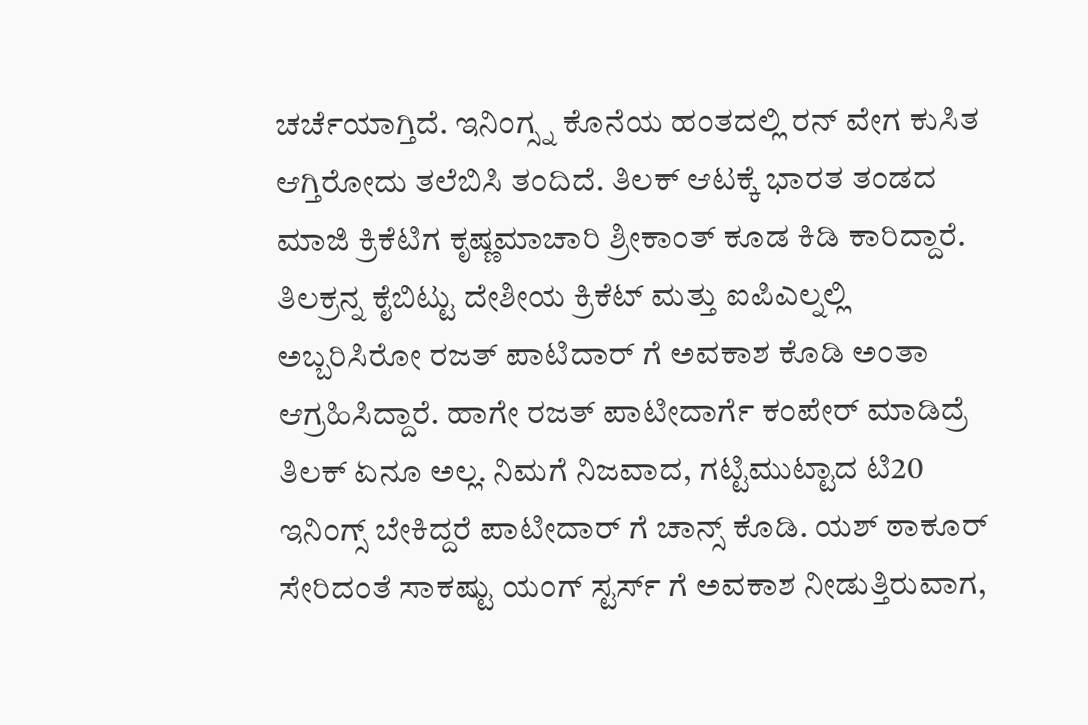ಚರ್ಚೆಯಾಗ್ತಿದೆ. ಇನಿಂಗ್ಸ್ನ ಕೊನೆಯ ಹಂತದಲ್ಲಿ ರನ್ ವೇಗ ಕುಸಿತ ಆಗ್ತಿರೋದು ತಲೆಬಿಸಿ ತಂದಿದೆ. ತಿಲಕ್ ಆಟಕ್ಕೆ ಭಾರತ ತಂಡದ ಮಾಜಿ ಕ್ರಿಕೆಟಿಗ ಕೃಷ್ಣಮಾಚಾರಿ ಶ್ರೀಕಾಂತ್ ಕೂಡ ಕಿಡಿ ಕಾರಿದ್ದಾರೆ. ತಿಲಕ್ರನ್ನ ಕೈಬಿಟ್ಟು ದೇಶೀಯ ಕ್ರಿಕೆಟ್ ಮತ್ತು ಐಪಿಎಲ್ನಲ್ಲಿ ಅಬ್ಬರಿಸಿರೋ ರಜತ್ ಪಾಟಿದಾರ್ ಗೆ ಅವಕಾಶ ಕೊಡಿ ಅಂತಾ ಆಗ್ರಹಿಸಿದ್ದಾರೆ. ಹಾಗೇ ರಜತ್ ಪಾಟೀದಾರ್ಗೆ ಕಂಪೇರ್ ಮಾಡಿದ್ರೆ ತಿಲಕ್ ಏನೂ ಅಲ್ಲ. ನಿಮಗೆ ನಿಜವಾದ, ಗಟ್ಟಿಮುಟ್ಟಾದ ಟಿ20 ಇನಿಂಗ್ಸ್ ಬೇಕಿದ್ದರೆ ಪಾಟೀದಾರ್ ಗೆ ಚಾನ್ಸ್ ಕೊಡಿ. ಯಶ್ ಠಾಕೂರ್ ಸೇರಿದಂತೆ ಸಾಕಷ್ಟು ಯಂಗ್ ಸ್ಟರ್ಸ್ ಗೆ ಅವಕಾಶ ನೀಡುತ್ತಿರುವಾಗ,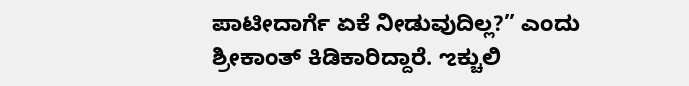ಪಾಟೀದಾರ್ಗೆ ಏಕೆ ನೀಡುವುದಿಲ್ಲ?” ಎಂದು ಶ್ರೀಕಾಂತ್ ಕಿಡಿಕಾರಿದ್ದಾರೆ. ಌಕ್ಚುಲಿ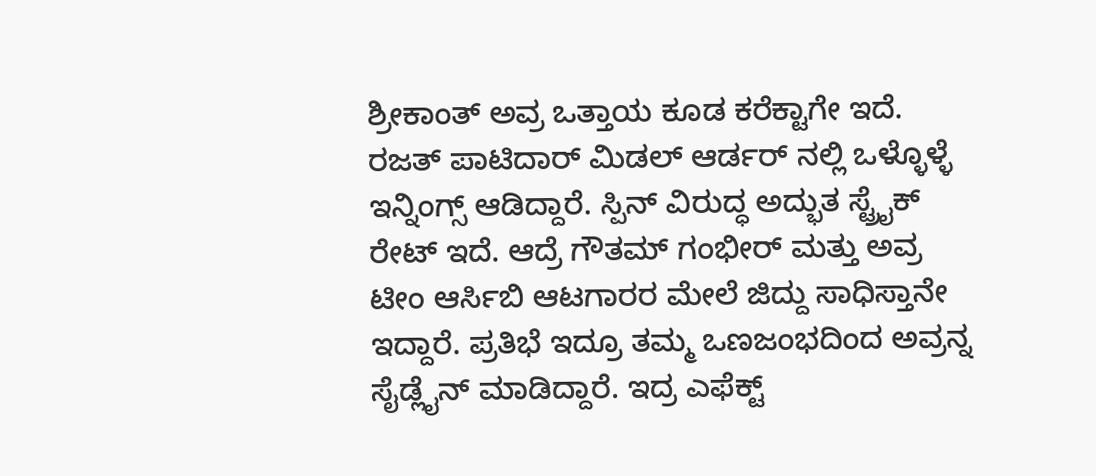ಶ್ರೀಕಾಂತ್ ಅವ್ರ ಒತ್ತಾಯ ಕೂಡ ಕರೆಕ್ಟಾಗೇ ಇದೆ. ರಜತ್ ಪಾಟಿದಾರ್ ಮಿಡಲ್ ಆರ್ಡರ್ ನಲ್ಲಿ ಒಳ್ಳೊಳ್ಳೆ ಇನ್ನಿಂಗ್ಸ್ ಆಡಿದ್ದಾರೆ. ಸ್ಪಿನ್ ವಿರುದ್ಧ ಅದ್ಭುತ ಸ್ಟ್ರೈಕ್ ರೇಟ್ ಇದೆ. ಆದ್ರೆ ಗೌತಮ್ ಗಂಭೀರ್ ಮತ್ತು ಅವ್ರ ಟೀಂ ಆರ್ಸಿಬಿ ಆಟಗಾರರ ಮೇಲೆ ಜಿದ್ದು ಸಾಧಿಸ್ತಾನೇ ಇದ್ದಾರೆ. ಪ್ರತಿಭೆ ಇದ್ರೂ ತಮ್ಮ ಒಣಜಂಭದಿಂದ ಅವ್ರನ್ನ ಸೈಡ್ಲೈನ್ ಮಾಡಿದ್ದಾರೆ. ಇದ್ರ ಎಫೆಕ್ಟ್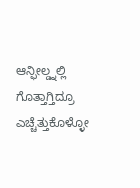ಆನ್ಫೀಲ್ಡ್ನಲ್ಲಿ ಗೊತ್ತಾಗ್ತಿದ್ರೂ ಎಚ್ಚೆತ್ತುಕೊಳ್ಳೋ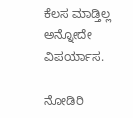ಕೆಲಸ ಮಾಡ್ತಿಲ್ಲ ಅನ್ನೋದೇ ವಿಪರ್ಯಾಸ.

ನೋಡಿರಿ